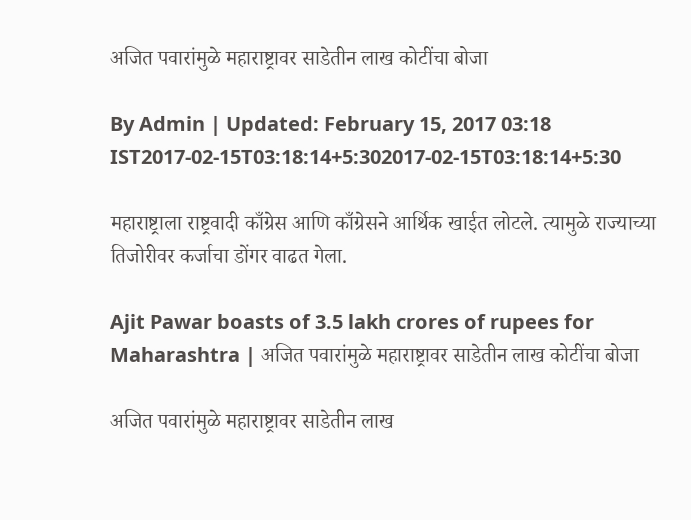अजित पवारांमुळे महाराष्ट्रावर साडेतीन लाख कोटींचा बोजा

By Admin | Updated: February 15, 2017 03:18 IST2017-02-15T03:18:14+5:302017-02-15T03:18:14+5:30

महाराष्ट्राला राष्ट्रवादी काँग्रेस आणि काँग्रेसने आर्थिक खाईत लोटले. त्यामुळे राज्याच्या तिजोरीवर कर्जाचा डोंगर वाढत गेला.

Ajit Pawar boasts of 3.5 lakh crores of rupees for Maharashtra | अजित पवारांमुळे महाराष्ट्रावर साडेतीन लाख कोटींचा बोजा

अजित पवारांमुळे महाराष्ट्रावर साडेतीन लाख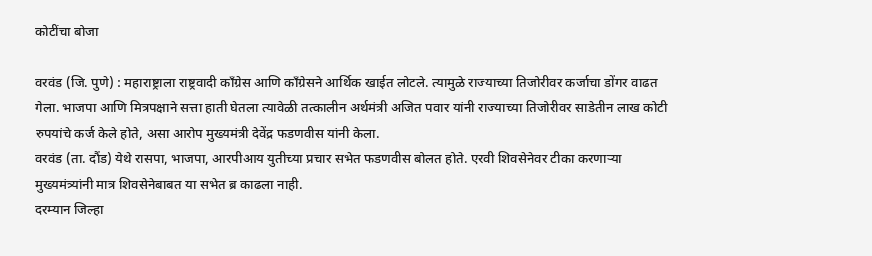कोटींचा बोजा

वरवंड (जि. पुणे) : महाराष्ट्राला राष्ट्रवादी काँग्रेस आणि काँग्रेसने आर्थिक खाईत लोटले. त्यामुळे राज्याच्या तिजोरीवर कर्जाचा डोंगर वाढत गेला. भाजपा आणि मित्रपक्षाने सत्ता हाती घेतला त्यावेळी तत्कालीन अर्थमंत्री अजित पवार यांनी राज्याच्या तिजोरीवर साडेतीन लाख कोटी रुपयांचे कर्ज केले होते, असा आरोप मुख्यमंत्री देवेंद्र फडणवीस यांनी केला.
वरवंड (ता. दौंड) येथे रासपा, भाजपा, आरपीआय युतीच्या प्रचार सभेत फडणवीस बोलत होते. एरवी शिवसेनेवर टीका करणाऱ्या मुख्यमंत्र्यांनी मात्र शिवसेनेबाबत या सभेत ब्र काढला नाही.
दरम्यान जिल्हा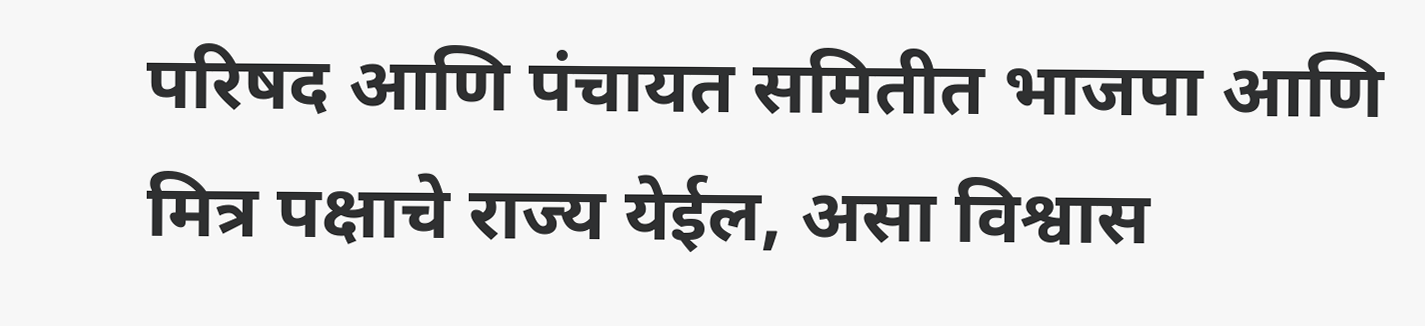परिषद आणि पंचायत समितीत भाजपा आणि मित्र पक्षाचे राज्य येईल, असा विश्वास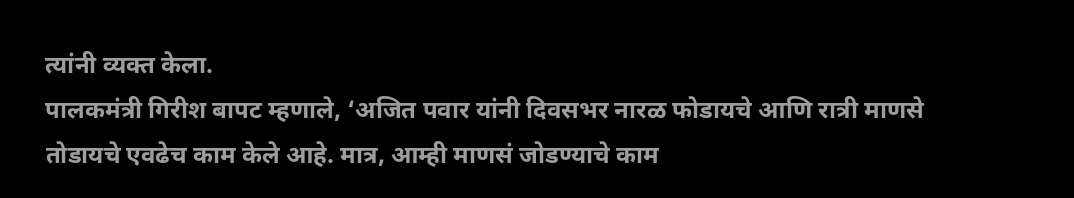त्यांनी व्यक्त केला.
पालकमंत्री गिरीश बापट म्हणाले, ‘अजित पवार यांनी दिवसभर नारळ फोडायचे आणि रात्री माणसे तोडायचे एवढेच काम केले आहे. मात्र, आम्ही माणसं जोडण्याचे काम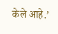केले आहे.’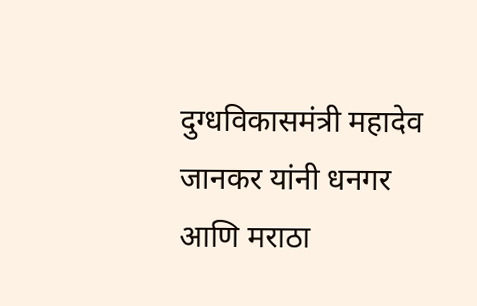दुग्धविकासमंत्री महादेव जानकर यांनी धनगर आणि मराठा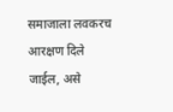समाजाला लवकरच आरक्षण दिले जाईल, असे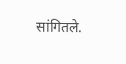सांगितले.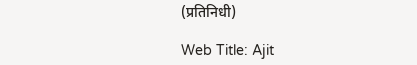(प्रतिनिधी)

Web Title: Ajit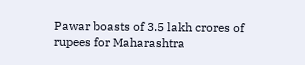Pawar boasts of 3.5 lakh crores of rupees for Maharashtra